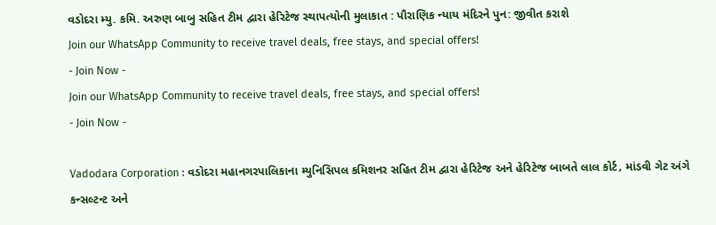વડોદરા મ્યુ. કમિ. અરુણ બાબુ સહિત ટીમ દ્વારા હેરિટેજ સ્થાપત્યોની મુલાકાત : પૌરાણિક ન્યાય મંદિરને પુન: જીવીત કરાશે
Join our WhatsApp Community to receive travel deals, free stays, and special offers!
- Join Now -
Join our WhatsApp Community to receive travel deals, free stays, and special offers!
- Join Now -

Vadodara Corporation : વડોદરા મહાનગરપાલિકાના મ્યુનિસિપલ કમિશનર સહિત ટીમ દ્વારા હેરિટેજ અને હેરિટેજ બાબતે લાલ કોર્ટ, માંડવી ગેટ અંગે કન્સલ્ટન્ટ અને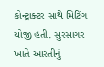કોન્ટ્રાક્ટર સાથે મિટિંગ યોજી હતી. સુરસાગર ખાતે આરતીનું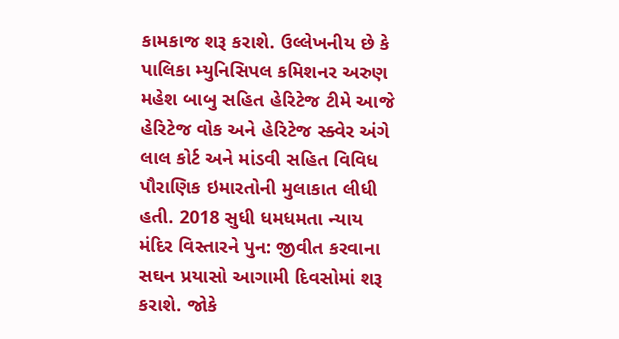કામકાજ શરૂ કરાશે. ઉલ્લેખનીય છે કે પાલિકા મ્યુનિસિપલ કમિશનર અરુણ મહેશ બાબુ સહિત હેરિટેજ ટીમે આજે હેરિટેજ વોક અને હેરિટેજ સ્ક્વેર અંગે લાલ કોર્ટ અને માંડવી સહિત વિવિધ પૌરાણિક ઇમારતોની મુલાકાત લીધી હતી. 2018 સુધી ધમધમતા ન્યાય મંદિર વિસ્તારને પુન: જીવીત કરવાના સઘન પ્રયાસો આગામી દિવસોમાં શરૂ કરાશે. જોકે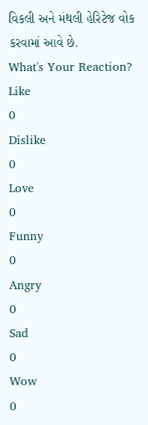વિકલી અને મંથલી હેરિટેજ વોક કરવામાં આવે છે.
What's Your Reaction?
Like
0
Dislike
0
Love
0
Funny
0
Angry
0
Sad
0
Wow
0